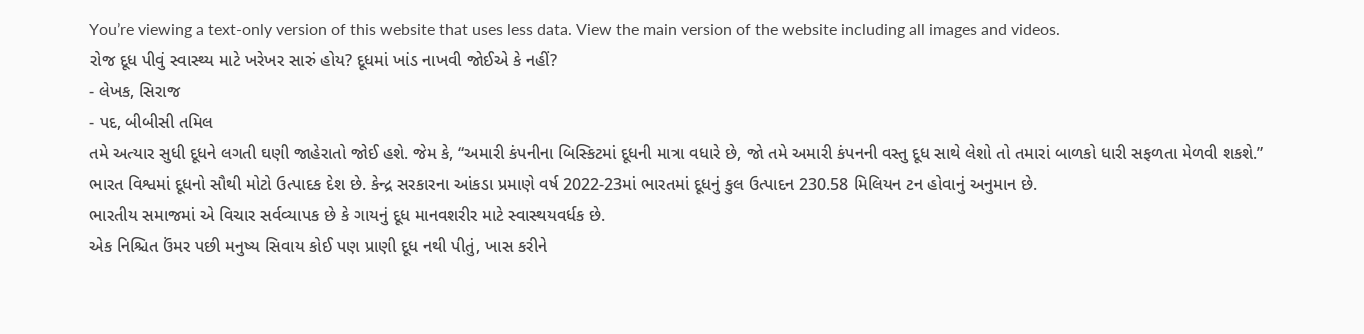You’re viewing a text-only version of this website that uses less data. View the main version of the website including all images and videos.
રોજ દૂધ પીવું સ્વાસ્થ્ય માટે ખરેખર સારું હોય? દૂધમાં ખાંડ નાખવી જોઈએ કે નહીં?
- લેખક, સિરાજ
- પદ, બીબીસી તમિલ
તમે અત્યાર સુધી દૂધને લગતી ઘણી જાહેરાતો જોઈ હશે. જેમ કે, “અમારી કંપનીના બિસ્કિટમાં દૂધની માત્રા વધારે છે, જો તમે અમારી કંપનની વસ્તુ દૂધ સાથે લેશો તો તમારાં બાળકો ધારી સફળતા મેળવી શકશે.”
ભારત વિશ્વમાં દૂધનો સૌથી મોટો ઉત્પાદક દેશ છે. કેન્દ્ર સરકારના આંકડા પ્રમાણે વર્ષ 2022-23માં ભારતમાં દૂધનું કુલ ઉત્પાદન 230.58 મિલિયન ટન હોવાનું અનુમાન છે.
ભારતીય સમાજમાં એ વિચાર સર્વવ્યાપક છે કે ગાયનું દૂધ માનવશરીર માટે સ્વાસ્થયવર્ધક છે.
એક નિશ્ચિત ઉંમર પછી મનુષ્ય સિવાય કોઈ પણ પ્રાણી દૂધ નથી પીતું, ખાસ કરીને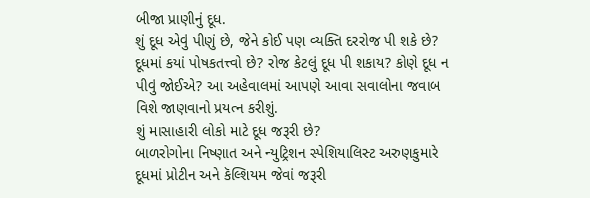બીજા પ્રાણીનું દૂધ.
શું દૂધ એવું પીણું છે, જેને કોઈ પણ વ્યક્તિ દરરોજ પી શકે છે? દૂધમાં કયાં પોષકતત્ત્વો છે? રોજ કેટલું દૂધ પી શકાય? કોણે દૂધ ન પીવું જોઈએ? આ અહેવાલમાં આપણે આવા સવાલોના જવાબ વિશે જાણવાનો પ્રયત્ન કરીશું.
શું માસાહારી લોકો માટે દૂધ જરૂરી છે?
બાળરોગોના નિષ્ણાત અને ન્યુટ્રિશન સ્પેશિયાલિસ્ટ અરુણકુમારે દૂધમાં પ્રોટીન અને કૅલ્શિયમ જેવાં જરૂરી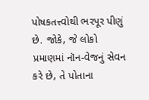પોષકતત્ત્વોથી ભરપૂર પીણું છે. જોકે, જે લોકો પ્રમાણમાં નૉન-વેજનું સેવન કરે છે, તે પોતાના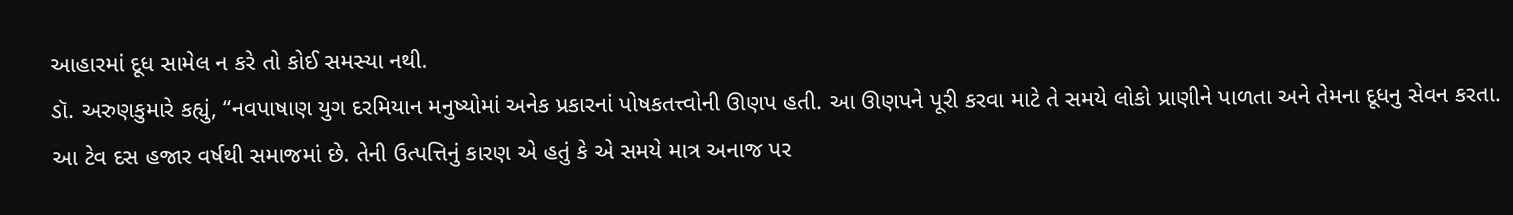આહારમાં દૂધ સામેલ ન કરે તો કોઈ સમસ્યા નથી.
ડૉ. અરુણકુમારે કહ્યું, “નવપાષાણ યુગ દરમિયાન મનુષ્યોમાં અનેક પ્રકારનાં પોષકતત્ત્વોની ઊણપ હતી. આ ઊણપને પૂરી કરવા માટે તે સમયે લોકો પ્રાણીને પાળતા અને તેમના દૂધનુ સેવન કરતા. આ ટેવ દસ હજાર વર્ષથી સમાજમાં છે. તેની ઉત્પત્તિનું કારણ એ હતું કે એ સમયે માત્ર અનાજ પર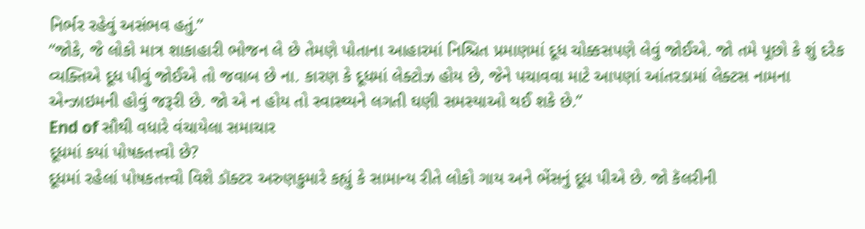નિર્ભર રહેવું અસંભવ હતું.”
“જોકે, જે લોકો માત્ર શાકાહારી ભોજન લે છે તેમણે પોતાના આહારમાં નિશ્ચિત પ્રમાણમાં દૂધ ચોક્કસપણે લેવું જોઈએ. જો તમે પૂછો કે શું દરેક વ્યક્તિએ દૂધ પીવું જોઈએ તો જવાબ છે ના. કારણ કે દૂધમાં લેક્ટોઝ હોય છે, જેને પચાવવા માટે આપણાં આંતરડામાં લેક્ટસ નામના એન્ઝાઇમની હોવું જરૂરી છે. જો એ ન હોય તો સ્વાસ્થ્યને લગતી ઘણી સમસ્યાઓ થઈ શકે છે.”
End of સૌથી વધારે વંચાયેલા સમાચાર
દૂધમાં કયાં પોષકતત્ત્વો છે?
દૂધમાં રહેલાં પોષકતત્ત્વો વિશે ડૉક્ટર અરુણકુમારે કહ્યું કે સામાન્ય રીતે લોકો ગાય અને ભેંસનું દૂધ પીએ છે. જો કૅલરીની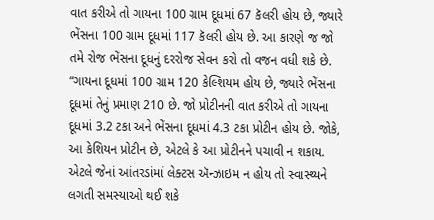વાત કરીએ તો ગાયના 100 ગ્રામ દૂધમાં 67 કૅલરી હોય છે, જ્યારે ભેંસના 100 ગ્રામ દૂધમાં 117 કૅલરી હોય છે. આ કારણે જ જો તમે રોજ ભેંસના દૂધનું દરરોજ સેવન કરો તો વજન વધી શકે છે.
“ગાયના દૂધમાં 100 ગ્રામ 120 કેલ્શિયમ હોય છે, જ્યારે ભેંસના દૂધમાં તેનું પ્રમાણ 210 છે. જો પ્રોટીનની વાત કરીએ તો ગાયના દૂધમાં 3.2 ટકા અને ભેંસના દૂધમાં 4.3 ટકા પ્રોટીન હોય છે. જોકે, આ કેશિયન પ્રોટીન છે, એટલે કે આ પ્રોટીનને પચાવી ન શકાય. એટલે જેનાં આંતરડાંમાં લેક્ટસ ઍન્ઝાઇમ ન હોય તો સ્વાસ્થ્યને લગતી સમસ્યાઓ થઈ શકે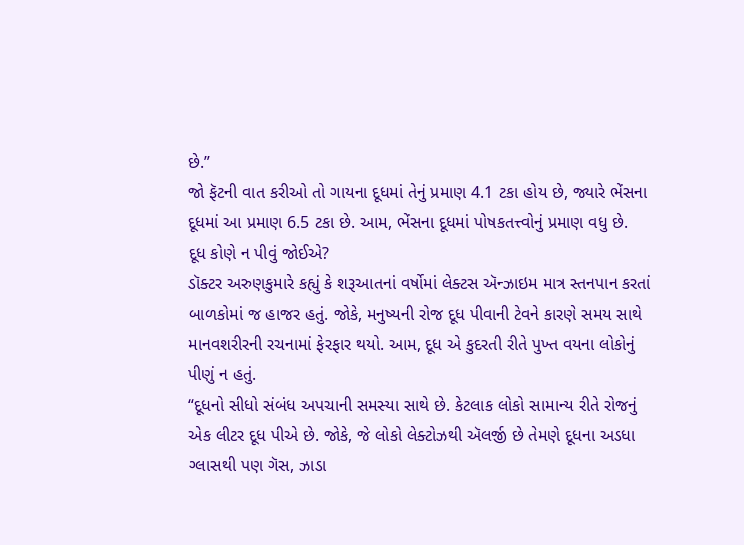છે.”
જો ફૅટની વાત કરીઓ તો ગાયના દૂધમાં તેનું પ્રમાણ 4.1 ટકા હોય છે, જ્યારે ભેંસના દૂધમાં આ પ્રમાણ 6.5 ટકા છે. આમ, ભેંસના દૂધમાં પોષકતત્ત્વોનું પ્રમાણ વધુ છે.
દૂધ કોણે ન પીવું જોઈએ?
ડૉક્ટર અરુણકુમારે કહ્યું કે શરૂઆતનાં વર્ષોમાં લેક્ટસ ઍન્ઝાઇમ માત્ર સ્તનપાન કરતાં બાળકોમાં જ હાજર હતું. જોકે, મનુષ્યની રોજ દૂધ પીવાની ટેવને કારણે સમય સાથે માનવશરીરની રચનામાં ફેરફાર થયો. આમ, દૂધ એ કુદરતી રીતે પુખ્ત વયના લોકોનું પીણું ન હતું.
“દૂધનો સીધો સંબંધ અપચાની સમસ્યા સાથે છે. કેટલાક લોકો સામાન્ય રીતે રોજનું એક લીટર દૂધ પીએ છે. જોકે, જે લોકો લેક્ટોઝથી ઍલર્જી છે તેમણે દૂધના અડધા ગ્લાસથી પણ ગૅસ, ઝાડા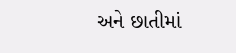અને છાતીમાં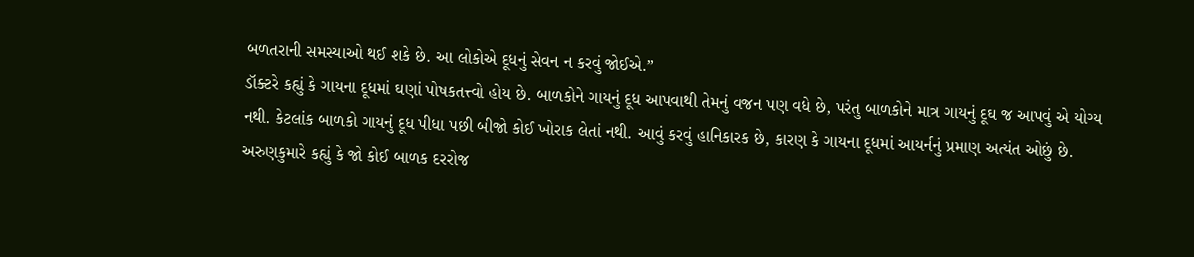બળતરાની સમસ્યાઓ થઈ શકે છે. આ લોકોએ દૂધનું સેવન ન કરવું જોઈએ.”
ડૉક્ટરે કહ્યું કે ગાયના દૂધમાં ઘણાં પોષકતત્ત્વો હોય છે. બાળકોને ગાયનું દૂધ આપવાથી તેમનું વજન પણ વધે છે, પરંતુ બાળકોને માત્ર ગાયનું દૂઘ જ આપવું એ યોગ્ય નથી. કેટલાંક બાળકો ગાયનું દૂધ પીધા પછી બીજો કોઈ ખોરાક લેતાં નથી. આવું કરવું હાનિકારક છે, કારણ કે ગાયના દૂધમાં આયર્નનું પ્રમાણ અત્યંત ઓછું છે.
અરુણકુમારે કહ્યું કે જો કોઈ બાળક દરરોજ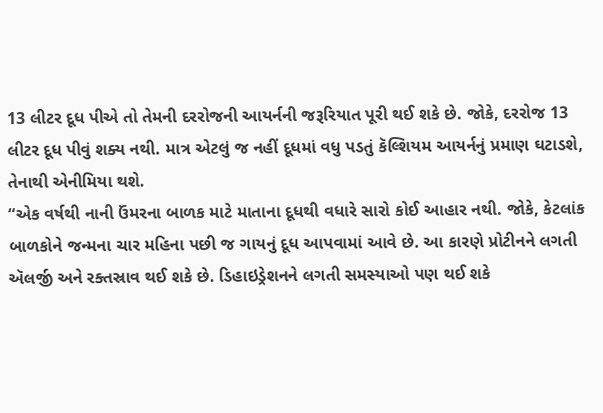13 લીટર દૂધ પીએ તો તેમની દરરોજની આયર્નની જરૂરિયાત પૂરી થઈ શકે છે. જોકે, દરરોજ 13 લીટર દૂધ પીવું શક્ય નથી. માત્ર એટલું જ નહીં દૂધમાં વધુ પડતું કૅલ્શિયમ આયર્નનું પ્રમાણ ઘટાડશે, તેનાથી એનીમિયા થશે.
“એક વર્ષથી નાની ઉંમરના બાળક માટે માતાના દૂધથી વધારે સારો કોઈ આહાર નથી. જોકે, કેટલાંક બાળકોને જન્મના ચાર મહિના પછી જ ગાયનું દૂધ આપવામાં આવે છે. આ કારણે પ્રોટીનને લગતી ઍલર્જી અને રક્તસ્રાવ થઈ શકે છે. ડિહાઇડ્રેશનને લગતી સમસ્યાઓ પણ થઈ શકે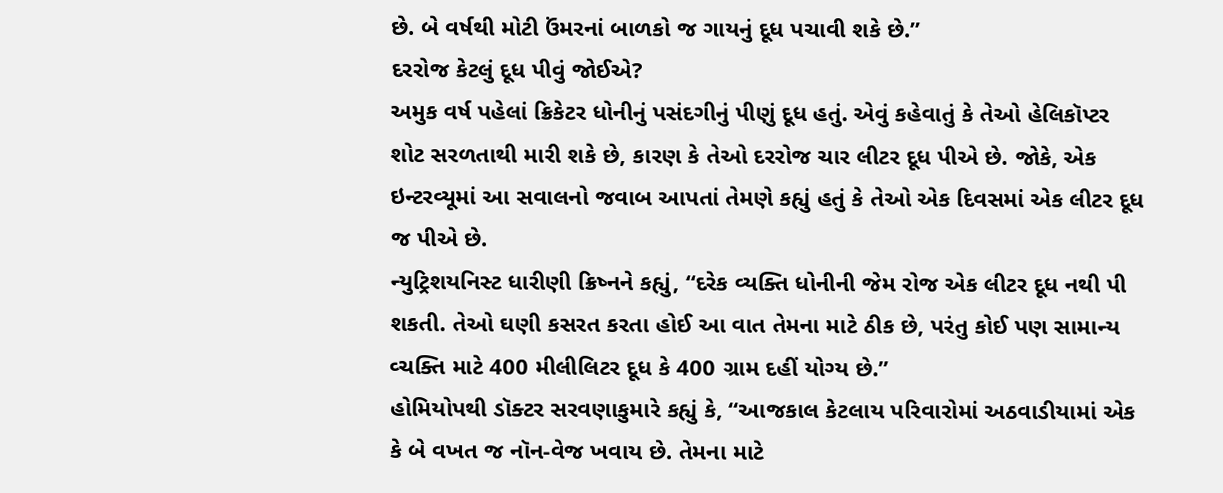છે. બે વર્ષથી મોટી ઉંમરનાં બાળકો જ ગાયનું દૂધ પચાવી શકે છે.”
દરરોજ કેટલું દૂધ પીવું જોઈએ?
અમુક વર્ષ પહેલાં ક્રિકેટર ધોનીનું પસંદગીનું પીણું દૂધ હતું. એવું કહેવાતું કે તેઓ હેલિકૉપ્ટર શોટ સરળતાથી મારી શકે છે, કારણ કે તેઓ દરરોજ ચાર લીટર દૂધ પીએ છે. જોકે, એક ઇન્ટરવ્યૂમાં આ સવાલનો જવાબ આપતાં તેમણે કહ્યું હતું કે તેઓ એક દિવસમાં એક લીટર દૂધ જ પીએ છે.
ન્યુટ્રિશયનિસ્ટ ધારીણી ક્રિષ્નને કહ્યું, “દરેક વ્યક્તિ ધોનીની જેમ રોજ એક લીટર દૂધ નથી પી શકતી. તેઓ ઘણી કસરત કરતા હોઈ આ વાત તેમના માટે ઠીક છે, પરંતુ કોઈ પણ સામાન્ય વ્ચક્તિ માટે 400 મીલીલિટર દૂધ કે 400 ગ્રામ દહીં યોગ્ય છે.”
હોમિયોપથી ડૉક્ટર સરવણાકુમારે કહ્યું કે, “આજકાલ કેટલાય પરિવારોમાં અઠવાડીયામાં એક કે બે વખત જ નૉન-વેજ ખવાય છે. તેમના માટે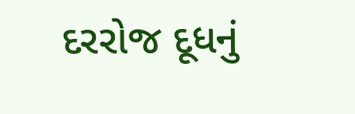દરરોજ દૂધનું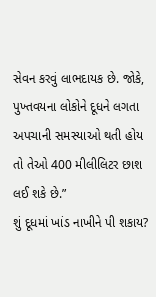સેવન કરવું લાભદાયક છે. જોકે, પુખ્તવયના લોકોને દૂધને લગતા અપચાની સમસ્યાઓ થતી હોય તો તેઓ 400 મીલીલિટર છાશ લઈ શકે છે.”
શું દૂધમાં ખાંડ નાખીને પી શકાય?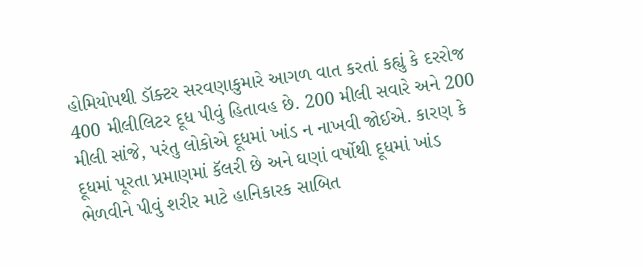હોમિયોપથી ડૉક્ટર સરવણાકુમારે આગળ વાત કરતાં કહ્યું કે દરરોજ 400 મીલીલિટર દૂધ પીવું હિતાવહ છે. 200 મીલી સવારે અને 200 મીલી સાંજે, પરંતુ લોકોએ દૂધમાં ખાંડ ન નાખવી જોઈએ. કારણ કે દૂધમાં પૂરતા પ્રમાણમાં કૅલરી છે અને ઘણાં વર્ષોથી દૂધમાં ખાંડ ભેળવીને પીવું શરીર માટે હાનિકારક સાબિત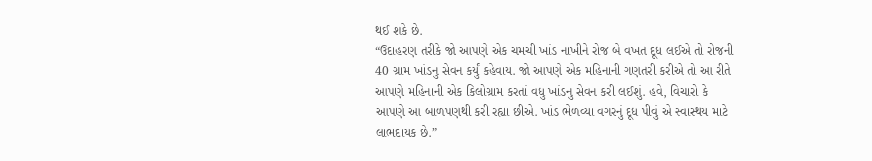થઈ શકે છે.
“ઉદાહરણ તરીકે જો આપણે એક ચમચી ખાંડ નાખીને રોજ બે વખત દૂધ લઈએ તો રોજની 40 ગ્રામ ખાંડનુ સેવન કર્યું કહેવાય. જો આપણે એક મહિનાની ગણતરી કરીએ તો આ રીતે આપણે મહિનાની એક કિલોગ્રામ કરતાં વધુ ખાંડનુ સેવન કરી લઈશું. હવે, વિચારો કે આપણે આ બાળપણથી કરી રહ્યા છીએ. ખાંડ ભેળવ્યા વગરનું દૂધ પીવું એ સ્વાસ્થય માટે લાભદાયક છે.”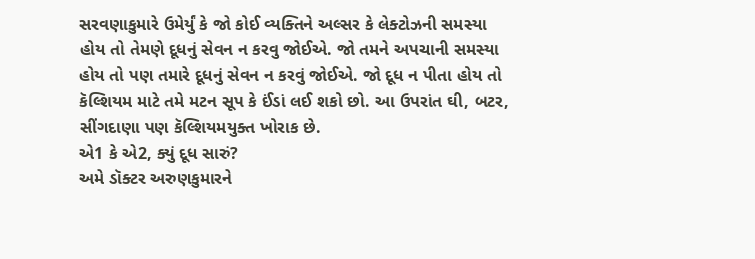સરવણાકુમારે ઉમેર્યું કે જો કોઈ વ્યક્તિને અલ્સર કે લેક્ટોઝની સમસ્યા હોય તો તેમણે દૂધનું સેવન ન કરવુ જોઈએ. જો તમને અપચાની સમસ્યા હોય તો પણ તમારે દૂધનું સેવન ન કરવું જોઈએ. જો દૂધ ન પીતા હોય તો કૅલ્શિયમ માટે તમે મટન સૂપ કે ઈંડાં લઈ શકો છો. આ ઉપરાંત ઘી, બટર, સીંગદાણા પણ કૅલ્શિયમયુક્ત ખોરાક છે.
એ1 કે એ2, ક્યું દૂધ સારું?
અમે ડૉક્ટર અરુણકુમારને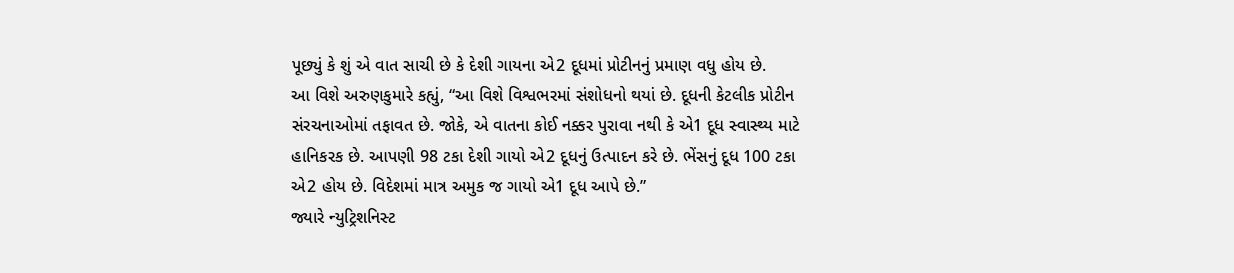પૂછ્યું કે શું એ વાત સાચી છે કે દેશી ગાયના એ2 દૂધમાં પ્રોટીનનું પ્રમાણ વધુ હોય છે.
આ વિશે અરુણકુમારે કહ્યું, “આ વિશે વિશ્વભરમાં સંશોધનો થયાં છે. દૂધની કેટલીક પ્રોટીન સંરચનાઓમાં તફાવત છે. જોકે, એ વાતના કોઈ નક્કર પુરાવા નથી કે એ1 દૂધ સ્વાસ્થ્ય માટે હાનિકરક છે. આપણી 98 ટકા દેશી ગાયો એ2 દૂધનું ઉત્પાદન કરે છે. ભેંસનું દૂધ 100 ટકા એ2 હોય છે. વિદેશમાં માત્ર અમુક જ ગાયો એ1 દૂધ આપે છે.”
જ્યારે ન્યુટ્રિશનિસ્ટ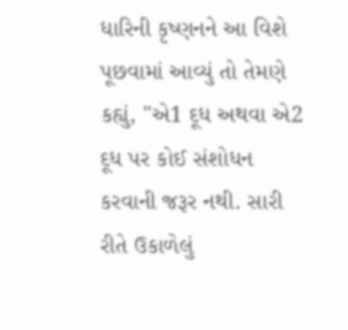ધારિની કૃષ્ણનને આ વિશે પૂછવામાં આવ્યું તો તેમણે કહ્યું, "એ1 દૂધ અથવા એ2 દૂધ પર કોઈ સંશોધન કરવાની જરૂર નથી. સારી રીતે ઉકાળેલું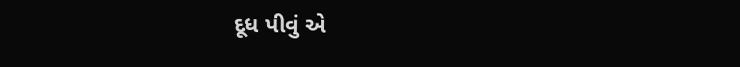દૂધ પીવું એ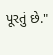પૂરતું છે."